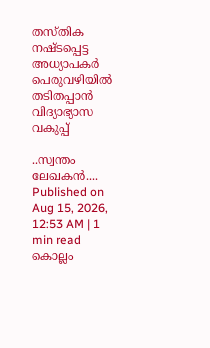തസ്തിക നഷ്ടപ്പെട്ട അധ്യാപകർ പെരുവഴിയിൽ
തടിതപ്പാൻ വിദ്യാഭ്യാസ വകുപ്പ്

..സ്വന്തം ലേഖകൻ....
Published on Aug 15, 2026, 12:53 AM | 1 min read
കൊല്ലം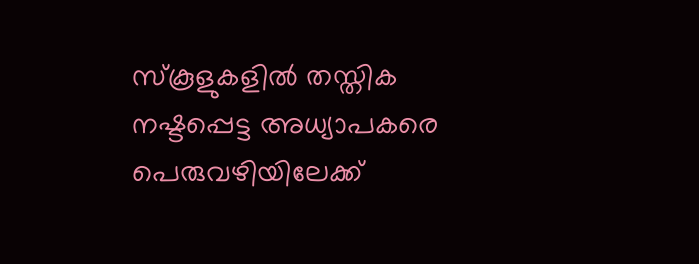സ്കൂളുകളിൽ തസ്തിക നഷ്ടപ്പെട്ട അധ്യാപകരെ പെരുവഴിയിലേക്ക്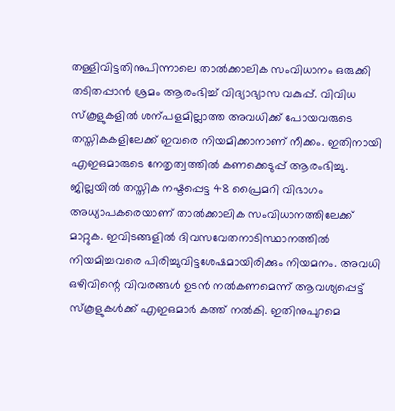തള്ളിവിട്ടതിനുപിന്നാലെ താൽക്കാലിക സംവിധാനം ഒരുക്കി തടിതപ്പാൻ ശ്രമം ആരംഭിച്ച് വിദ്യാഭ്യാസ വകുപ്പ്. വിവിധ സ്കൂളുകളിൽ ശന്പളമില്ലാത്ത അവധിക്ക് പോയവരുടെ തസ്തികകളിലേക്ക് ഇവരെ നിയമിക്കാനാണ് നീക്കം. ഇതിനായി എഇഒമാരുടെ നേതൃത്വത്തിൽ കണക്കെടുപ്പ് ആരംഭിച്ചു. ജില്ലയിൽ തസ്തിക നഷ്ടപ്പെട്ട 48 പ്രൈമറി വിഭാഗം അധ്യാപകരെയാണ് താൽക്കാലിക സംവിധാനത്തിലേക്ക് മാറ്റുക. ഇവിടങ്ങളിൽ ദിവസവേതനാടിസ്ഥാനത്തിൽ നിയമിച്ചവരെ പിരിച്ചുവിട്ടശേഷമായിരിക്കും നിയമനം. അവധി ഒഴിവിന്റെ വിവരങ്ങൾ ഉടൻ നൽകണമെന്ന് ആവശ്യപ്പെട്ട് സ്കൂളുകൾക്ക് എഇഒമാർ കത്ത് നൽകി. ഇതിനുപുറമെ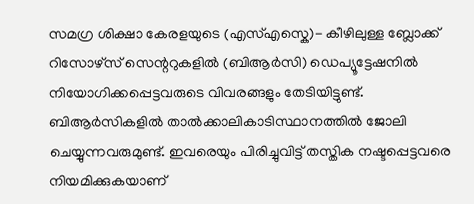സമഗ്ര ശിക്ഷാ കേരളയുടെ (എസ്എസ്കെ)- കീഴിലുള്ള ബ്ലോക്ക് റിസോഴ്സ് സെന്ററുകളിൽ (ബിആർസി) ഡെപ്യൂട്ടേഷനിൽ നിയോഗിക്കപ്പെട്ടവരുടെ വിവരങ്ങളും തേടിയിട്ടുണ്ട്. ബിആർസികളിൽ താൽക്കാലികാടിസ്ഥാനത്തിൽ ജോലി ചെയ്യുന്നവരുമുണ്ട്. ഇവരെയും പിരിച്ചുവിട്ട് തസ്തിക നഷ്ടപ്പെട്ടവരെ നിയമിക്കുകയാണ്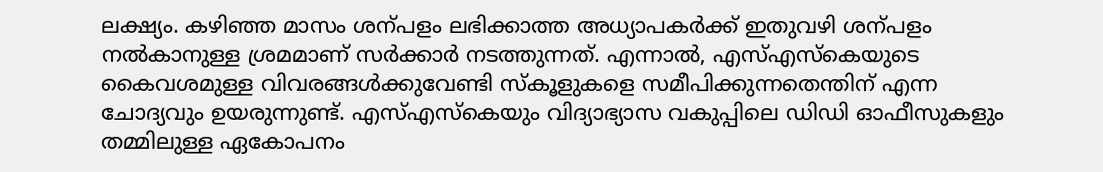ലക്ഷ്യം. കഴിഞ്ഞ മാസം ശന്പളം ലഭിക്കാത്ത അധ്യാപകർക്ക് ഇതുവഴി ശന്പളം നൽകാനുള്ള ശ്രമമാണ് സർക്കാർ നടത്തുന്നത്. എന്നാൽ, എസ്എസ്കെയുടെ കൈവശമുള്ള വിവരങ്ങൾക്കുവേണ്ടി സ്കൂളുകളെ സമീപിക്കുന്നതെന്തിന് എന്ന ചോദ്യവും ഉയരുന്നുണ്ട്. എസ്എസ്കെയും വിദ്യാഭ്യാസ വകുപ്പിലെ ഡിഡി ഓഫീസുകളും തമ്മിലുള്ള ഏകോപനം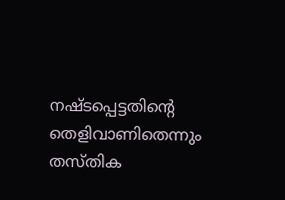നഷ്ടപ്പെട്ടതിന്റെ തെളിവാണിതെന്നും തസ്തിക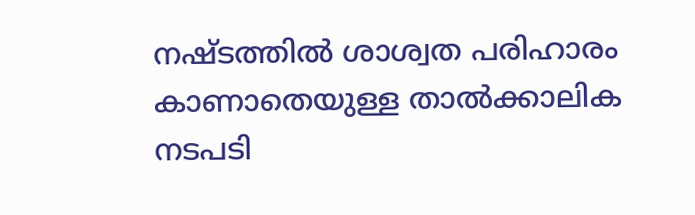നഷ്ടത്തിൽ ശാശ്വത പരിഹാരം കാണാതെയുള്ള താൽക്കാലിക നടപടി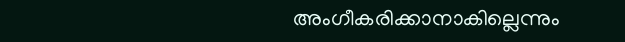അംഗീകരിക്കാനാകില്ലെന്നും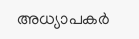അധ്യാപകർ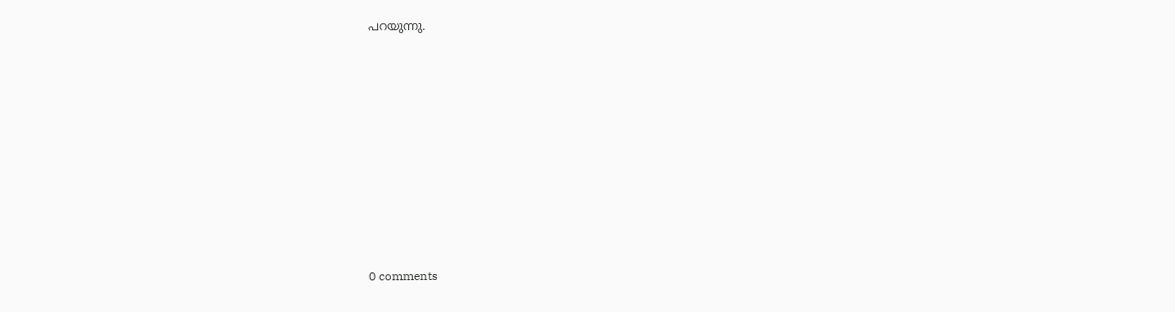പറയുന്നു.










0 comments